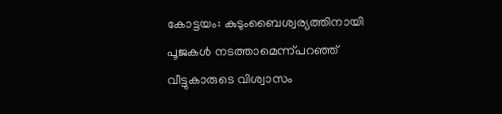കോട്ടയം: കുടുംബൈശ്വര്യത്തിനായി പൂജകൾ നടത്താമെന്ന്പറഞ്ഞ് വീട്ടുകാരുടെ വിശ്വാസം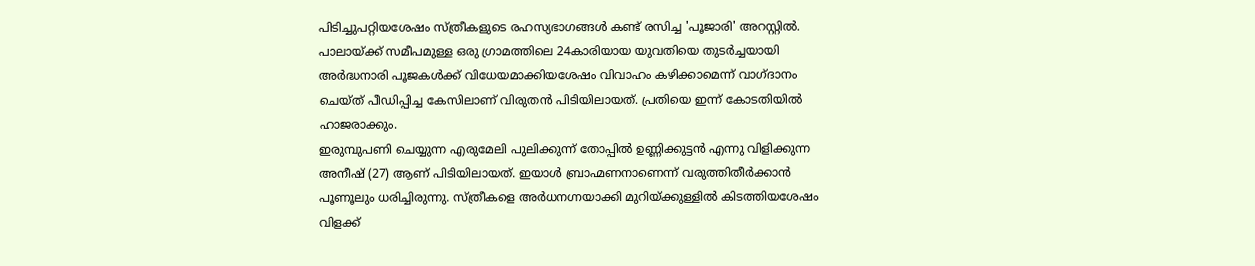പിടിച്ചുപറ്റിയശേഷം സ്ത്രീകളുടെ രഹസ്യഭാഗങ്ങൾ കണ്ട് രസിച്ച 'പൂജാരി' അറസ്റ്റിൽ. പാലായ്ക്ക് സമീപമുള്ള ഒരു ഗ്രാമത്തിലെ 24കാരിയായ യുവതിയെ തുടർച്ചയായി അർദ്ധനാരി പൂജകൾക്ക് വിധേയമാക്കിയശേഷം വിവാഹം കഴിക്കാമെന്ന് വാഗ്ദാനം ചെയ്ത് പീഡിപ്പിച്ച കേസിലാണ് വിരുതൻ പിടിയിലായത്. പ്രതിയെ ഇന്ന് കോടതിയിൽ ഹാജരാക്കും.
ഇരുമ്പുപണി ചെയ്യുന്ന എരുമേലി പുലിക്കുന്ന് തോപ്പിൽ ഉണ്ണിക്കുട്ടൻ എന്നു വിളിക്കുന്ന അനീഷ് (27) ആണ് പിടിയിലായത്. ഇയാൾ ബ്രാഹ്മണനാണെന്ന് വരുത്തിതീർക്കാൻ പൂണൂലും ധരിച്ചിരുന്നു. സ്ത്രീകളെ അർധനഗ്നയാക്കി മുറിയ്ക്കുള്ളിൽ കിടത്തിയശേഷം വിളക്ക്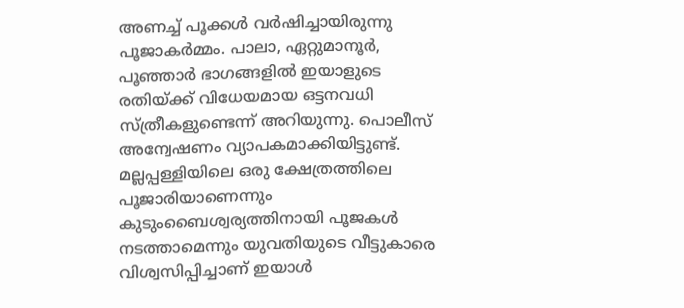അണച്ച് പൂക്കൾ വർഷിച്ചായിരുന്നു പൂജാകർമ്മം. പാലാ, ഏറ്റുമാനൂർ, പൂഞ്ഞാർ ഭാഗങ്ങളിൽ ഇയാളുടെ രതിയ്ക്ക് വിധേയമായ ഒട്ടനവധി സ്ത്രീകളുണ്ടെന്ന് അറിയുന്നു. പൊലീസ് അന്വേഷണം വ്യാപകമാക്കിയിട്ടുണ്ട്.
മല്ലപ്പള്ളിയിലെ ഒരു ക്ഷേത്രത്തിലെ പൂജാരിയാണെന്നും കുടുംബൈശ്വര്യത്തിനായി പൂജകൾ നടത്താമെന്നും യുവതിയുടെ വീട്ടുകാരെ വിശ്വസിപ്പിച്ചാണ് ഇയാൾ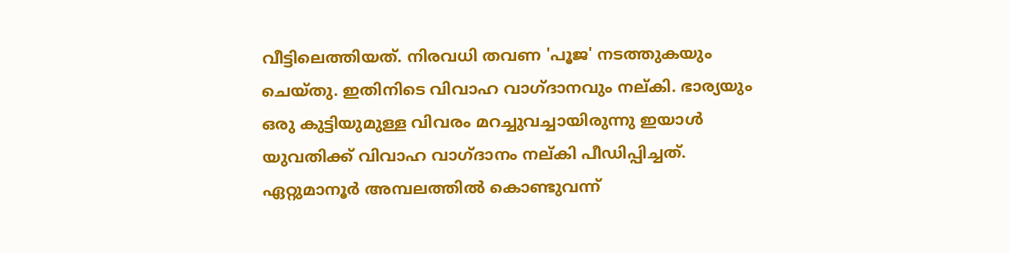വീട്ടിലെത്തിയത്. നിരവധി തവണ 'പൂജ' നടത്തുകയും ചെയ്തു. ഇതിനിടെ വിവാഹ വാഗ്ദാനവും നല്കി. ഭാര്യയും ഒരു കുട്ടിയുമുള്ള വിവരം മറച്ചുവച്ചായിരുന്നു ഇയാൾ യുവതിക്ക് വിവാഹ വാഗ്ദാനം നല്കി പീഡിപ്പിച്ചത്. ഏറ്റുമാനൂർ അമ്പലത്തിൽ കൊണ്ടുവന്ന്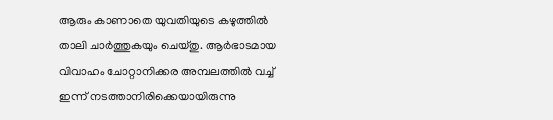ആരും കാണാതെ യുവതിയുടെ കഴുത്തിൽ താലി ചാർത്തുകയും ചെയ്തു. ആർഭാടമായ വിവാഹം ചോറ്റാനിക്കര അമ്പലത്തിൽ വച്ച് ഇന്ന് നടത്താനിരിക്കെയായിരുന്നു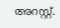അറസ്റ്റ്.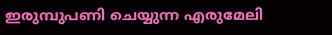ഇരുമ്പുപണി ചെയ്യുന്ന എരുമേലി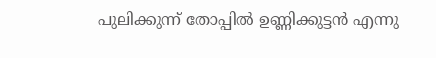പുലിക്കുന്ന് തോപ്പിൽ ഉണ്ണിക്കുട്ടൻ എന്നു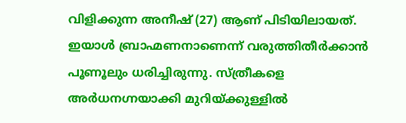വിളിക്കുന്ന അനീഷ് (27) ആണ് പിടിയിലായത്. ഇയാൾ ബ്രാഹ്മണനാണെന്ന് വരുത്തിതീർക്കാൻ പൂണൂലും ധരിച്ചിരുന്നു. സ്ത്രീകളെ അർധനഗ്നയാക്കി മുറിയ്ക്കുള്ളിൽ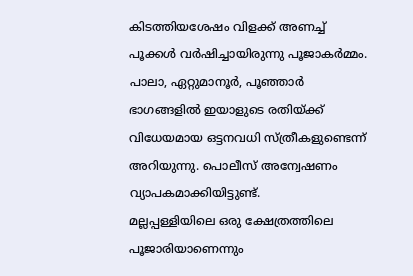കിടത്തിയശേഷം വിളക്ക് അണച്ച് പൂക്കൾ വർഷിച്ചായിരുന്നു പൂജാകർമ്മം. പാലാ, ഏറ്റുമാനൂർ, പൂഞ്ഞാർ ഭാഗങ്ങളിൽ ഇയാളുടെ രതിയ്ക്ക് വിധേയമായ ഒട്ടനവധി സ്ത്രീകളുണ്ടെന്ന് അറിയുന്നു. പൊലീസ് അന്വേഷണം വ്യാപകമാക്കിയിട്ടുണ്ട്.
മല്ലപ്പള്ളിയിലെ ഒരു ക്ഷേത്രത്തിലെ പൂജാരിയാണെന്നും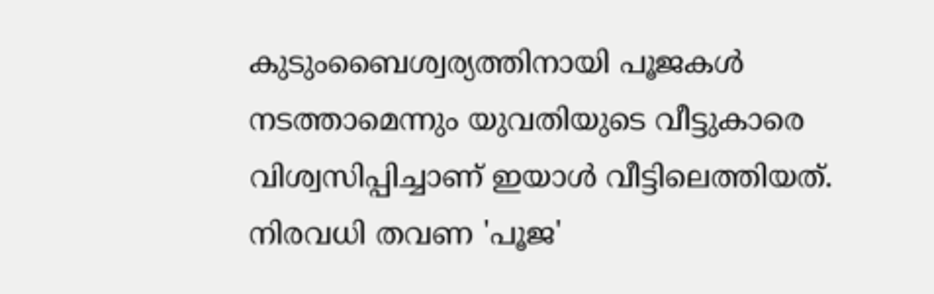കുടുംബൈശ്വര്യത്തിനായി പൂജകൾ നടത്താമെന്നും യുവതിയുടെ വീട്ടുകാരെ വിശ്വസിപ്പിച്ചാണ് ഇയാൾ വീട്ടിലെത്തിയത്. നിരവധി തവണ 'പൂജ'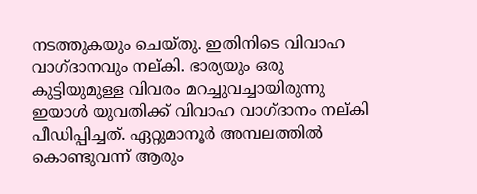നടത്തുകയും ചെയ്തു. ഇതിനിടെ വിവാഹ വാഗ്ദാനവും നല്കി. ഭാര്യയും ഒരു കുട്ടിയുമുള്ള വിവരം മറച്ചുവച്ചായിരുന്നു ഇയാൾ യുവതിക്ക് വിവാഹ വാഗ്ദാനം നല്കി പീഡിപ്പിച്ചത്. ഏറ്റുമാനൂർ അമ്പലത്തിൽ കൊണ്ടുവന്ന് ആരും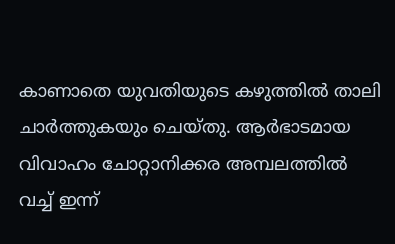കാണാതെ യുവതിയുടെ കഴുത്തിൽ താലി ചാർത്തുകയും ചെയ്തു. ആർഭാടമായ വിവാഹം ചോറ്റാനിക്കര അമ്പലത്തിൽ വച്ച് ഇന്ന്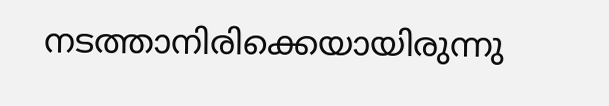നടത്താനിരിക്കെയായിരുന്നു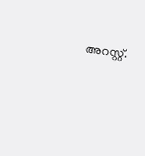അറസ്റ്റ്.